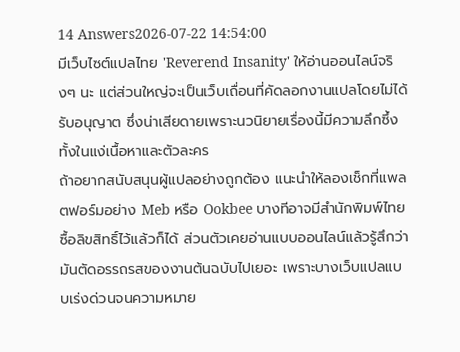14 Answers2026-07-22 14:54:00
มีเว็บไซต์แปลไทย 'Reverend Insanity' ให้อ่านออนไลน์จริงๆ นะ แต่ส่วนใหญ่จะเป็นเว็บเถื่อนที่คัดลอกงานแปลโดยไม่ได้รับอนุญาต ซึ่งน่าเสียดายเพราะนวนิยายเรื่องนี้มีความลึกซึ้งทั้งในแง่เนื้อหาและตัวละคร
ถ้าอยากสนับสนุนผู้แปลอย่างถูกต้อง แนะนำให้ลองเช็กที่แพลตฟอร์มอย่าง Meb หรือ Ookbee บางทีอาจมีสำนักพิมพ์ไทยซื้อลิขสิทธิ์ไว้แล้วก็ได้ ส่วนตัวเคยอ่านแบบออนไลน์แล้วรู้สึกว่ามันตัดอรรถรสของงานต้นฉบับไปเยอะ เพราะบางเว็บแปลแบบเร่งด่วนจนความหมาย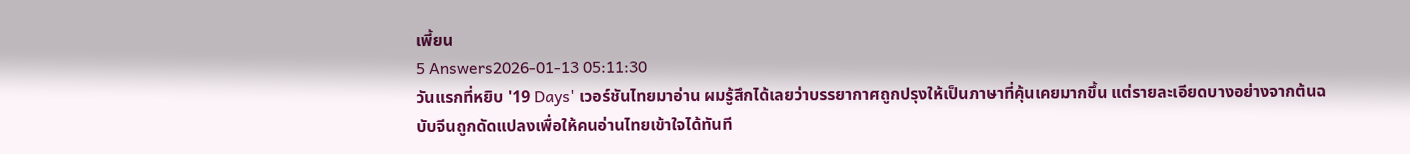เพี้ยน
5 Answers2026-01-13 05:11:30
วันแรกที่หยิบ '19 Days' เวอร์ชันไทยมาอ่าน ผมรู้สึกได้เลยว่าบรรยากาศถูกปรุงให้เป็นภาษาที่คุ้นเคยมากขึ้น แต่รายละเอียดบางอย่างจากต้นฉบับจีนถูกดัดแปลงเพื่อให้คนอ่านไทยเข้าใจได้ทันที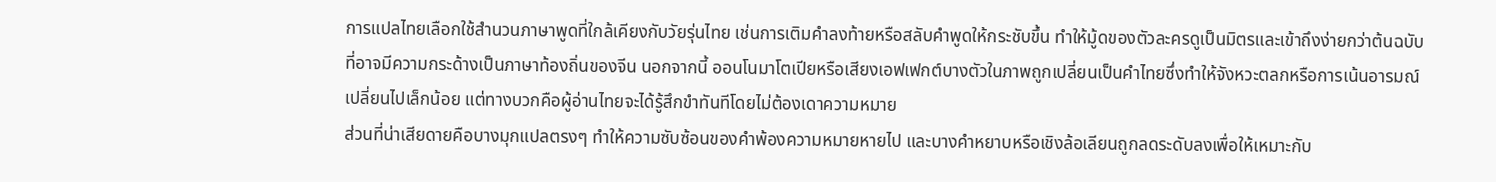การแปลไทยเลือกใช้สำนวนภาษาพูดที่ใกล้เคียงกับวัยรุ่นไทย เช่นการเติมคำลงท้ายหรือสลับคำพูดให้กระชับขึ้น ทำให้มู้ดของตัวละครดูเป็นมิตรและเข้าถึงง่ายกว่าต้นฉบับที่อาจมีความกระด้างเป็นภาษาท้องถิ่นของจีน นอกจากนี้ ออนโนมาโตเปียหรือเสียงเอฟเฟกต์บางตัวในภาพถูกเปลี่ยนเป็นคำไทยซึ่งทำให้จังหวะตลกหรือการเน้นอารมณ์เปลี่ยนไปเล็กน้อย แต่ทางบวกคือผู้อ่านไทยจะได้รู้สึกขำทันทีโดยไม่ต้องเดาความหมาย
ส่วนที่น่าเสียดายคือบางมุกแปลตรงๆ ทำให้ความซับซ้อนของคำพ้องความหมายหายไป และบางคำหยาบหรือเชิงล้อเลียนถูกลดระดับลงเพื่อให้เหมาะกับ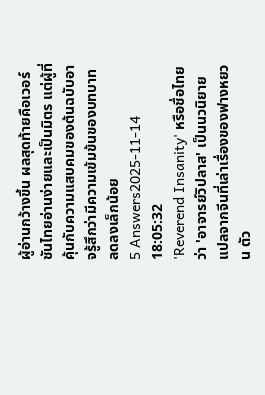ผู้อ่านกว้างขึ้น ผลสุดท้ายคือเวอร์ชันไทยอ่านง่ายและเป็นมิตร แต่ผู้ที่คุ้นกับความแสบคมของต้นฉบับอาจรู้สึกว่ามีความเข้มข้นของบทบาทลดลงเล็กน้อย
5 Answers2025-11-14 18:05:32
'Reverend Insanity' หรือชื่อไทยว่า 'อาจารย์วิปลาส' เป็นนวนิยายแปลจากจีนที่เล่าเรื่องของฟางหยวน ตัว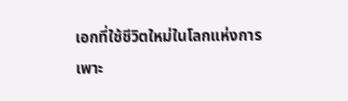เอกที่ใช้ชีวิตใหม่ในโลกแห่งการเพาะ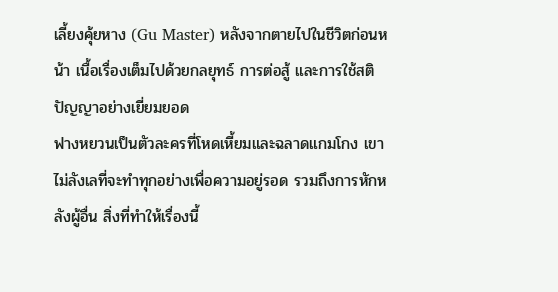เลี้ยงคุ้ยหาง (Gu Master) หลังจากตายไปในชีวิตก่อนหน้า เนื้อเรื่องเต็มไปด้วยกลยุทธ์ การต่อสู้ และการใช้สติปัญญาอย่างเยี่ยมยอด
ฟางหยวนเป็นตัวละครที่โหดเหี้ยมและฉลาดแกมโกง เขาไม่ลังเลที่จะทำทุกอย่างเพื่อความอยู่รอด รวมถึงการหักหลังผู้อื่น สิ่งที่ทำให้เรื่องนี้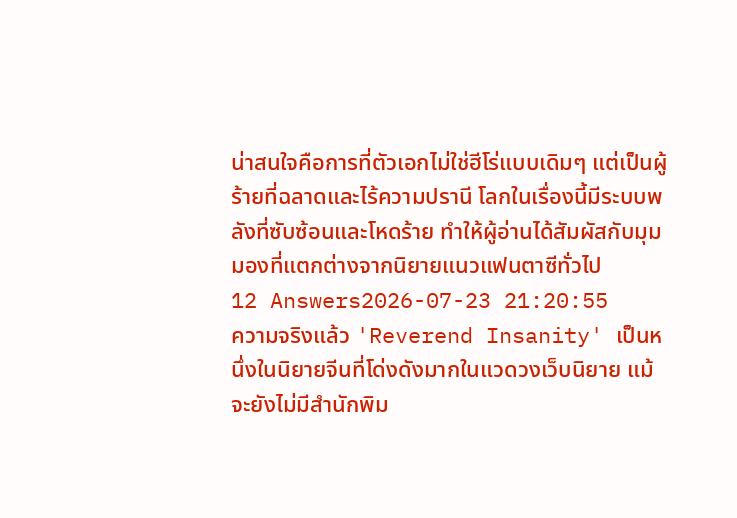น่าสนใจคือการที่ตัวเอกไม่ใช่ฮีโร่แบบเดิมๆ แต่เป็นผู้ร้ายที่ฉลาดและไร้ความปรานี โลกในเรื่องนี้มีระบบพลังที่ซับซ้อนและโหดร้าย ทำให้ผู้อ่านได้สัมผัสกับมุมมองที่แตกต่างจากนิยายแนวแฟนตาซีทั่วไป
12 Answers2026-07-23 21:20:55
ความจริงแล้ว 'Reverend Insanity' เป็นหนึ่งในนิยายจีนที่โด่งดังมากในแวดวงเว็บนิยาย แม้จะยังไม่มีสำนักพิม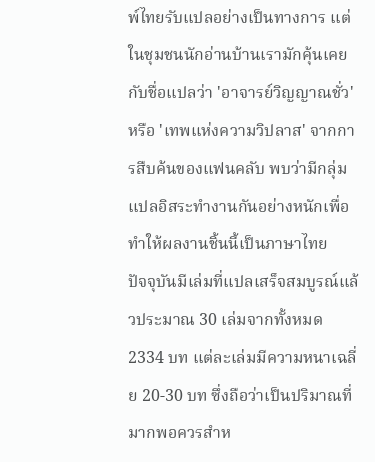พ์ไทยรับแปลอย่างเป็นทางการ แต่ในชุมชนนักอ่านบ้านเรามักคุ้นเคยกับชื่อแปลว่า 'อาจารย์วิญญาณชั่ว' หรือ 'เทพแห่งความวิปลาส' จากการสืบค้นของแฟนคลับ พบว่ามีกลุ่มแปลอิสระทำงานกันอย่างหนักเพื่อทำให้ผลงานชิ้นนี้เป็นภาษาไทย
ปัจจุบันมีเล่มที่แปลเสร็จสมบูรณ์แล้วประมาณ 30 เล่มจากทั้งหมด 2334 บท แต่ละเล่มมีความหนาเฉลี่ย 20-30 บท ซึ่งถือว่าเป็นปริมาณที่มากพอควรสำห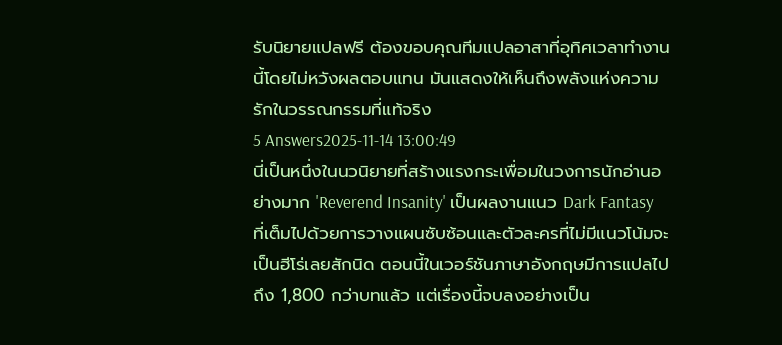รับนิยายแปลฟรี ต้องขอบคุณทีมแปลอาสาที่อุทิศเวลาทำงานนี้โดยไม่หวังผลตอบแทน มันแสดงให้เห็นถึงพลังแห่งความรักในวรรณกรรมที่แท้จริง
5 Answers2025-11-14 13:00:49
นี่เป็นหนึ่งในนวนิยายที่สร้างแรงกระเพื่อมในวงการนักอ่านอย่างมาก 'Reverend Insanity' เป็นผลงานแนว Dark Fantasy ที่เต็มไปด้วยการวางแผนซับซ้อนและตัวละครที่ไม่มีแนวโน้มจะเป็นฮีโร่เลยสักนิด ตอนนี้ในเวอร์ชันภาษาอังกฤษมีการแปลไปถึง 1,800 กว่าบทแล้ว แต่เรื่องนี้จบลงอย่างเป็น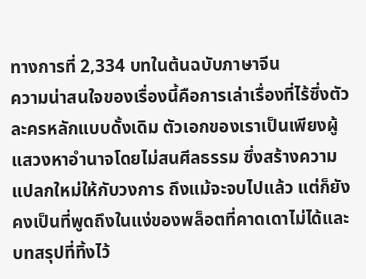ทางการที่ 2,334 บทในต้นฉบับภาษาจีน
ความน่าสนใจของเรื่องนี้คือการเล่าเรื่องที่ไร้ซึ่งตัวละครหลักแบบดั้งเดิม ตัวเอกของเราเป็นเพียงผู้แสวงหาอำนาจโดยไม่สนศีลธรรม ซึ่งสร้างความแปลกใหม่ให้กับวงการ ถึงแม้จะจบไปแล้ว แต่ก็ยังคงเป็นที่พูดถึงในแง่ของพล็อตที่คาดเดาไม่ได้และบทสรุปที่ทิ้งไว้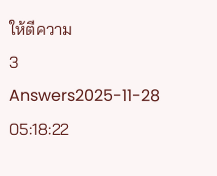ให้ตีความ
3 Answers2025-11-28 05:18:22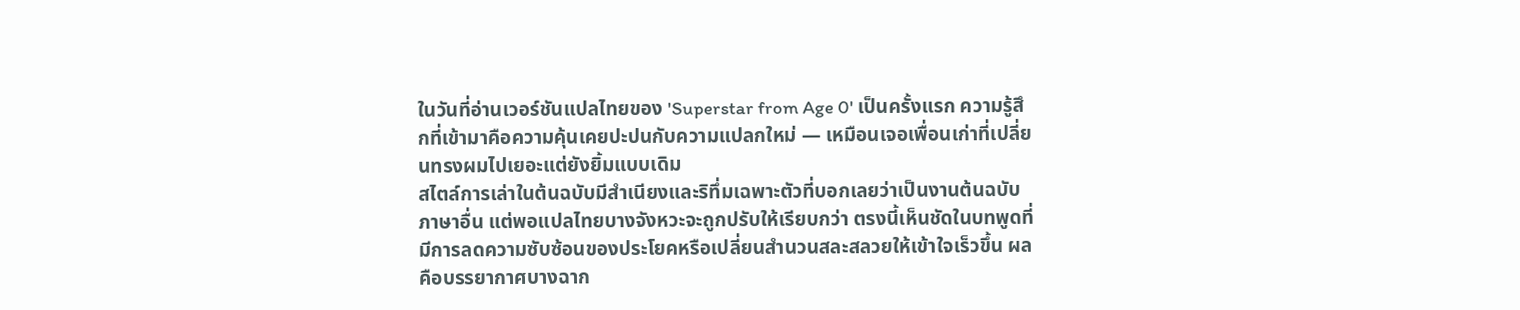ในวันที่อ่านเวอร์ชันแปลไทยของ 'Superstar from Age 0' เป็นครั้งแรก ความรู้สึกที่เข้ามาคือความคุ้นเคยปะปนกับความแปลกใหม่ — เหมือนเจอเพื่อนเก่าที่เปลี่ยนทรงผมไปเยอะแต่ยังยิ้มแบบเดิม
สไตล์การเล่าในต้นฉบับมีสำเนียงและริทึ่มเฉพาะตัวที่บอกเลยว่าเป็นงานต้นฉบับภาษาอื่น แต่พอแปลไทยบางจังหวะจะถูกปรับให้เรียบกว่า ตรงนี้เห็นชัดในบทพูดที่มีการลดความซับซ้อนของประโยคหรือเปลี่ยนสำนวนสละสลวยให้เข้าใจเร็วขึ้น ผลคือบรรยากาศบางฉาก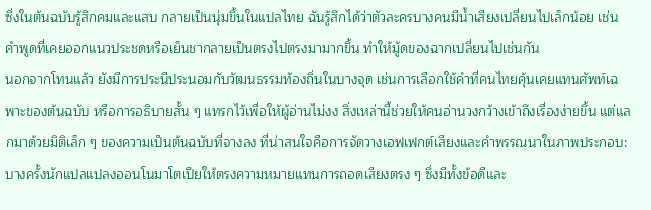ซึ่งในต้นฉบับรู้สึกคมและแสบ กลายเป็นนุ่มขึ้นในแปลไทย ฉันรู้สึกได้ว่าตัวละครบางคนมีน้ำเสียงเปลี่ยนไปเล็กน้อย เช่นคำพูดที่เคยออกแนวประชดหรือเย็นชากลายเป็นตรงไปตรงมามากขึ้น ทำให้มู้ดของฉากเปลี่ยนไปเช่นกัน
นอกจากโทนแล้ว ยังมีการประนีประนอมกับวัฒนธรรมท้องถิ่นในบางจุด เช่นการเลือกใช้คำที่คนไทยคุ้นเคยแทนศัพท์เฉพาะของต้นฉบับ หรือการอธิบายสั้น ๆ แทรกไว้เพื่อให้ผู้อ่านไม่งง สิ่งเหล่านี้ช่วยให้คนอ่านวงกว้างเข้าถึงเรื่องง่ายขึ้น แต่แลกมาด้วยมิติเล็ก ๆ ของความเป็นต้นฉบับที่จางลง ที่น่าสนใจคือการจัดวางเอฟเฟกต์เสียงและคำพรรณนาในภาพประกอบ: บางครั้งนักแปลแปลงออนโนมาโตเปียให้ตรงความหมายแทนการถอดเสียงตรง ๆ ซึ่งมีทั้งข้อดีและ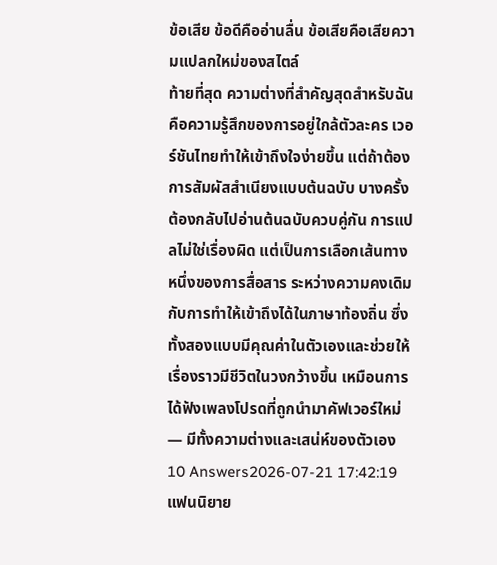ข้อเสีย ข้อดีคืออ่านลื่น ข้อเสียคือเสียความแปลกใหม่ของสไตล์
ท้ายที่สุด ความต่างที่สำคัญสุดสำหรับฉันคือความรู้สึกของการอยู่ใกล้ตัวละคร เวอร์ชันไทยทำให้เข้าถึงใจง่ายขึ้น แต่ถ้าต้องการสัมผัสสำเนียงแบบต้นฉบับ บางครั้งต้องกลับไปอ่านต้นฉบับควบคู่กัน การแปลไม่ใช่เรื่องผิด แต่เป็นการเลือกเส้นทางหนึ่งของการสื่อสาร ระหว่างความคงเดิมกับการทำให้เข้าถึงได้ในภาษาท้องถิ่น ซึ่งทั้งสองแบบมีคุณค่าในตัวเองและช่วยให้เรื่องราวมีชีวิตในวงกว้างขึ้น เหมือนการได้ฟังเพลงโปรดที่ถูกนำมาคัฟเวอร์ใหม่ — มีทั้งความต่างและเสน่ห์ของตัวเอง
10 Answers2026-07-21 17:42:19
แฟนนิยาย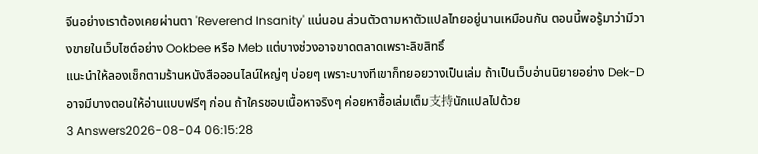จีนอย่างเราต้องเคยผ่านตา 'Reverend Insanity' แน่นอน ส่วนตัวตามหาตัวแปลไทยอยู่นานเหมือนกัน ตอนนี้พอรู้มาว่ามีวางขายในเว็บไซต์อย่าง Ookbee หรือ Meb แต่บางช่วงอาจขาดตลาดเพราะลิขสิทธิ์
แนะนำให้ลองเช็กตามร้านหนังสือออนไลน์ใหญ่ๆ บ่อยๆ เพราะบางทีเขาก็ทยอยวางเป็นเล่ม ถ้าเป็นเว็บอ่านนิยายอย่าง Dek-D อาจมีบางตอนให้อ่านแบบฟรีๆ ก่อน ถ้าใครชอบเนื้อหาจริงๆ ค่อยหาซื้อเล่มเต็ม支持นักแปลไปด้วย
3 Answers2026-08-04 06:15:28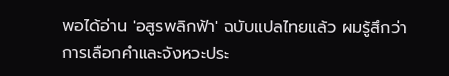พอได้อ่าน 'อสูรพลิกฟ้า' ฉบับแปลไทยแล้ว ผมรู้สึกว่าการเลือกคำและจังหวะประ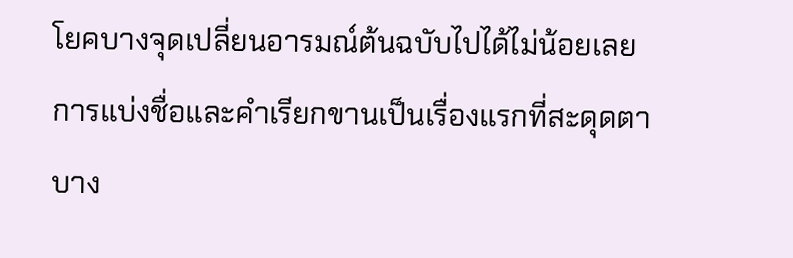โยคบางจุดเปลี่ยนอารมณ์ต้นฉบับไปได้ไม่น้อยเลย
การแบ่งชื่อและคำเรียกขานเป็นเรื่องแรกที่สะดุดตา บาง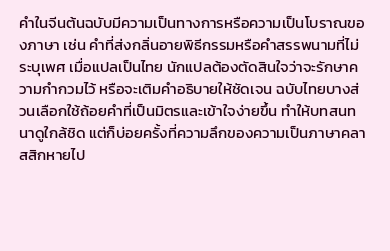คำในจีนต้นฉบับมีความเป็นทางการหรือความเป็นโบราณของภาษา เช่น คำที่ส่งกลิ่นอายพิธีกรรมหรือคำสรรพนามที่ไม่ระบุเพศ เมื่อแปลเป็นไทย นักแปลต้องตัดสินใจว่าจะรักษาความกำกวมไว้ หรือจะเติมคำอธิบายให้ชัดเจน ฉบับไทยบางส่วนเลือกใช้ถ้อยคำที่เป็นมิตรและเข้าใจง่ายขึ้น ทำให้บทสนทนาดูใกล้ชิด แต่ก็บ่อยครั้งที่ความลึกของความเป็นภาษาคลาสสิกหายไป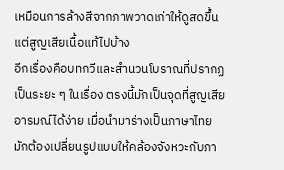เหมือนการล้างสีจากภาพวาดเก่าให้ดูสดขึ้นแต่สูญเสียเนื้อแท้ไปบ้าง
อีกเรื่องคือบทกวีและสำนวนโบราณที่ปรากฏเป็นระยะ ๆ ในเรื่อง ตรงนี้มักเป็นจุดที่สูญเสียอารมณ์ได้ง่าย เมื่อนำมาร่างเป็นภาษาไทย มักต้องเปลี่ยนรูปแบบให้คล้องจังหวะกับภา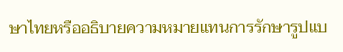ษาไทยหรืออธิบายความหมายแทนการรักษารูปแบ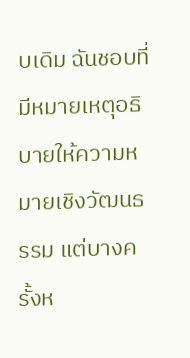บเดิม ฉันชอบที่มีหมายเหตุอธิบายให้ความหมายเชิงวัฒนธรรม แต่บางครั้งห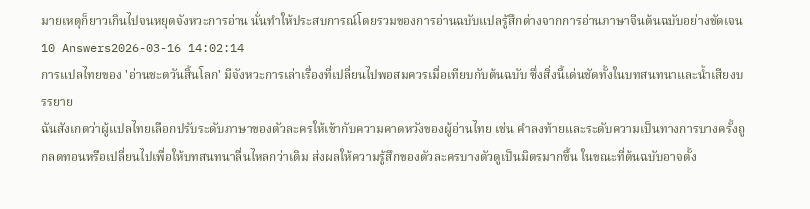มายเหตุก็ยาวเกินไปจนหยุดจังหวะการอ่าน นั่นทำให้ประสบการณ์โดยรวมของการอ่านฉบับแปลรู้สึกต่างจากการอ่านภาษาจีนต้นฉบับอย่างชัดเจน
10 Answers2026-03-16 14:02:14
การแปลไทยของ 'อ่านชะตวันสิ้นโลก' มีจังหวะการเล่าเรื่องที่เปลี่ยนไปพอสมควรเมื่อเทียบกับต้นฉบับ ซึ่งสิ่งนี้เด่นชัดทั้งในบทสนทนาและน้ำเสียงบรรยาย
ฉันสังเกตว่าผู้แปลไทยเลือกปรับระดับภาษาของตัวละครให้เข้ากับความคาดหวังของผู้อ่านไทย เช่น คำลงท้ายและระดับความเป็นทางการบางครั้งถูกลดทอนหรือเปลี่ยนไปเพื่อให้บทสนทนาลื่นไหลกว่าเดิม ส่งผลให้ความรู้สึกของตัวละครบางตัวดูเป็นมิตรมากขึ้น ในขณะที่ต้นฉบับอาจตั้ง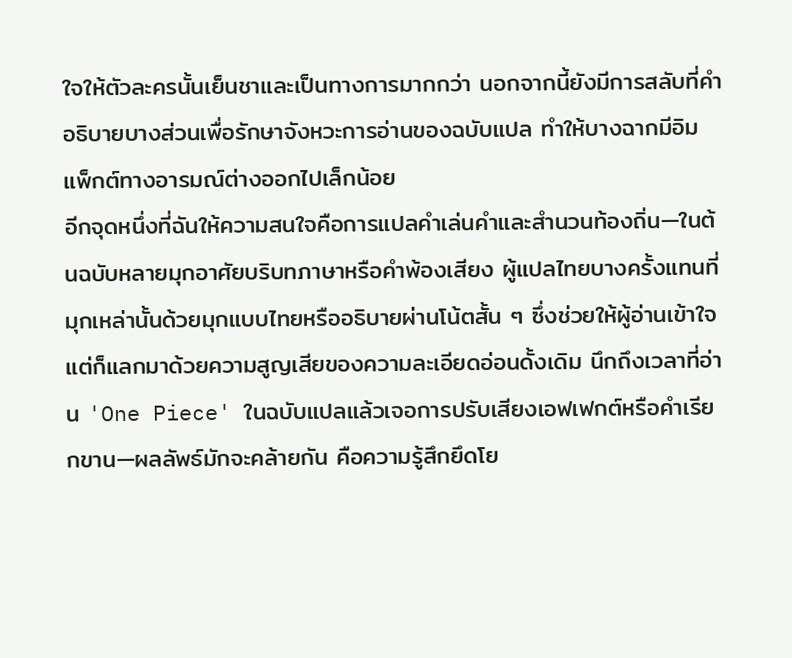ใจให้ตัวละครนั้นเย็นชาและเป็นทางการมากกว่า นอกจากนี้ยังมีการสลับที่คำอธิบายบางส่วนเพื่อรักษาจังหวะการอ่านของฉบับแปล ทำให้บางฉากมีอิมแพ็กต์ทางอารมณ์ต่างออกไปเล็กน้อย
อีกจุดหนึ่งที่ฉันให้ความสนใจคือการแปลคำเล่นคำและสำนวนท้องถิ่น—ในต้นฉบับหลายมุกอาศัยบริบทภาษาหรือคำพ้องเสียง ผู้แปลไทยบางครั้งแทนที่มุกเหล่านั้นด้วยมุกแบบไทยหรืออธิบายผ่านโน้ตสั้น ๆ ซึ่งช่วยให้ผู้อ่านเข้าใจ แต่ก็แลกมาด้วยความสูญเสียของความละเอียดอ่อนดั้งเดิม นึกถึงเวลาที่อ่าน 'One Piece' ในฉบับแปลแล้วเจอการปรับเสียงเอฟเฟกต์หรือคำเรียกขาน—ผลลัพธ์มักจะคล้ายกัน คือความรู้สึกยึดโย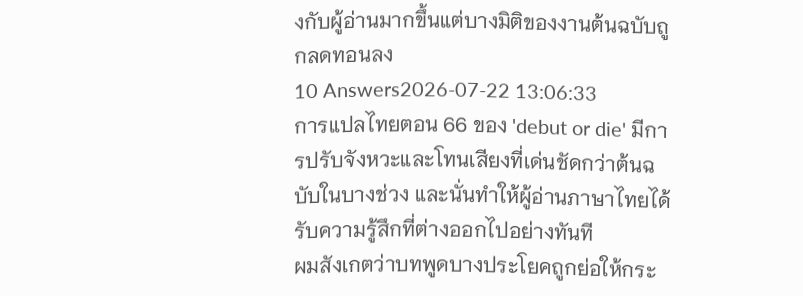งกับผู้อ่านมากขึ้นแต่บางมิติของงานต้นฉบับถูกลดทอนลง
10 Answers2026-07-22 13:06:33
การแปลไทยตอน 66 ของ 'debut or die' มีการปรับจังหวะและโทนเสียงที่เด่นชัดกว่าต้นฉบับในบางช่วง และนั่นทำให้ผู้อ่านภาษาไทยได้รับความรู้สึกที่ต่างออกไปอย่างทันที
ผมสังเกตว่าบทพูดบางประโยคถูกย่อให้กระ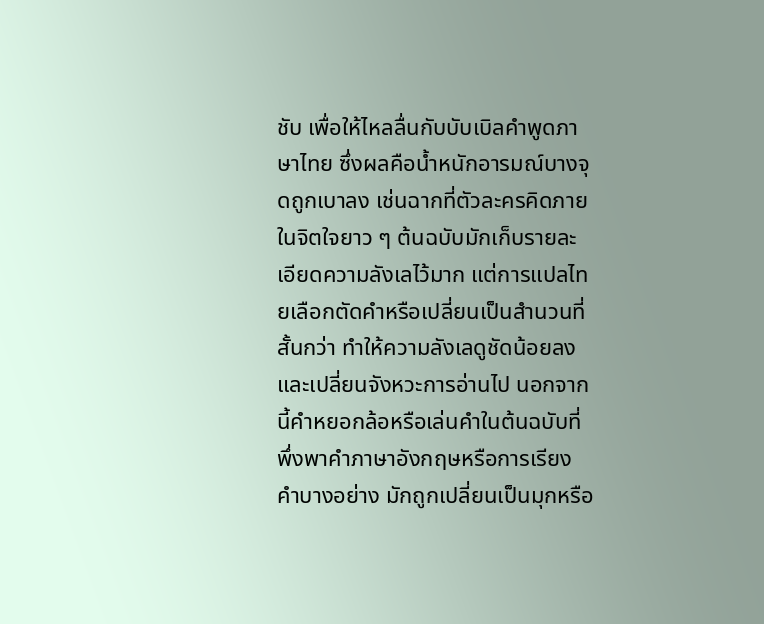ชับ เพื่อให้ไหลลื่นกับบับเบิลคำพูดภาษาไทย ซึ่งผลคือน้ำหนักอารมณ์บางจุดถูกเบาลง เช่นฉากที่ตัวละครคิดภายในจิตใจยาว ๆ ต้นฉบับมักเก็บรายละเอียดความลังเลไว้มาก แต่การแปลไทยเลือกตัดคำหรือเปลี่ยนเป็นสำนวนที่สั้นกว่า ทำให้ความลังเลดูชัดน้อยลงและเปลี่ยนจังหวะการอ่านไป นอกจากนี้คำหยอกล้อหรือเล่นคำในต้นฉบับที่พึ่งพาคำภาษาอังกฤษหรือการเรียงคำบางอย่าง มักถูกเปลี่ยนเป็นมุกหรือ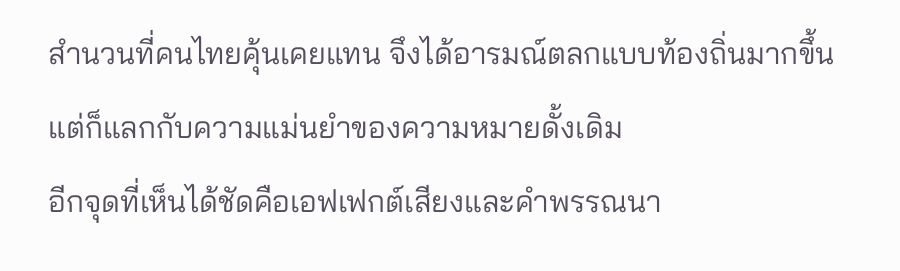สำนวนที่คนไทยคุ้นเคยแทน จึงได้อารมณ์ตลกแบบท้องถิ่นมากขึ้น แต่ก็แลกกับความแม่นยำของความหมายดั้งเดิม
อีกจุดที่เห็นได้ชัดคือเอฟเฟกต์เสียงและคำพรรณนา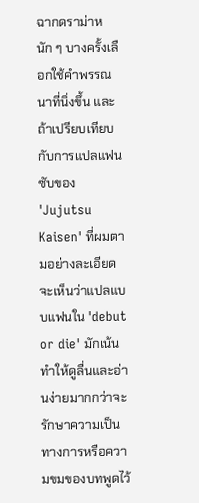ฉากดราม่าหนัก ๆ บางครั้งเลือกใช้คำพรรณนาที่นิ่งขึ้น และถ้าเปรียบเทียบกับการแปลแฟนซับของ 'Jujutsu Kaisen' ที่ผมตามอย่างละเอียด จะเห็นว่าแปลแบบแฟนใน 'debut or die' มักเน้นทำให้ดูลื่นและอ่านง่ายมากกว่าจะรักษาความเป็นทางการหรือความขมของบทพูดไว้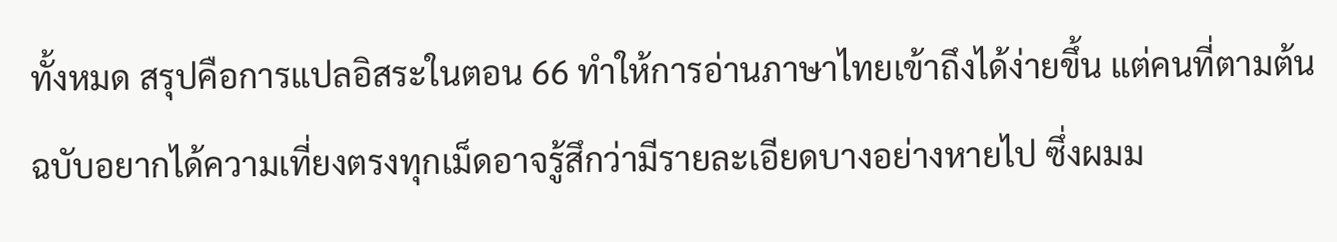ทั้งหมด สรุปคือการแปลอิสระในตอน 66 ทำให้การอ่านภาษาไทยเข้าถึงได้ง่ายขึ้น แต่คนที่ตามต้นฉบับอยากได้ความเที่ยงตรงทุกเม็ดอาจรู้สึกว่ามีรายละเอียดบางอย่างหายไป ซึ่งผมม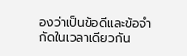องว่าเป็นข้อดีและข้อจำกัดในเวลาเดียวกัน